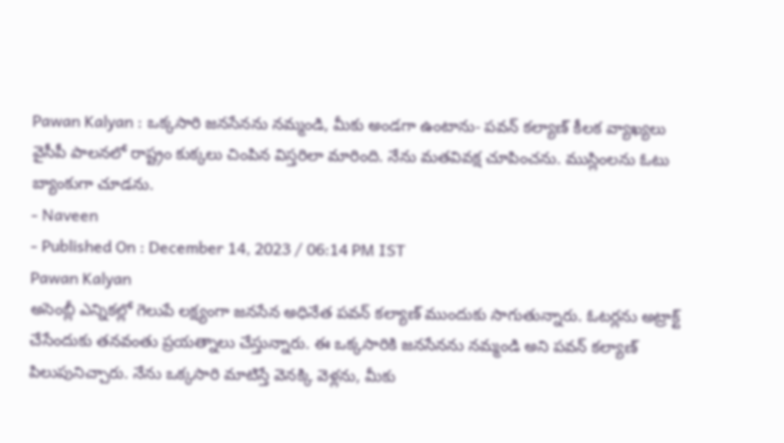Pawan Kalyan : ఒక్కసారి జనసేనను నమ్మండి, మీకు అండగా ఉంటాను- పవన్ కల్యాణ్ కీలక వ్యాఖ్యలు
వైసీపీ పాలనలో రాష్ట్రం కుక్కలు చింపిన విస్తరిలా మారింది. నేను మతవివక్ష చూపించను. ముస్లింలను ఓటు బ్యాంకుగా చూడను.
- Naveen
- Published On : December 14, 2023 / 06:14 PM IST
Pawan Kalyan
అసెంబ్లీ ఎన్నికల్లో గెలుపే లక్ష్యంగా జనసేన అధినేత పవన్ కల్యాణ్ ముందుకు సాగుతున్నారు. ఓటర్లను అట్రాక్ట్ చేసేందుకు తనవంతు ప్రయత్నాలు చేస్తున్నారు. ఈ ఒక్కసారికి జనసేనను నమ్మండి అని పవన్ కల్యాణ్ పిలుపునిచ్చారు. నేను ఒక్కసారి మాటిస్తే వెనక్కి వెళ్లను, మీకు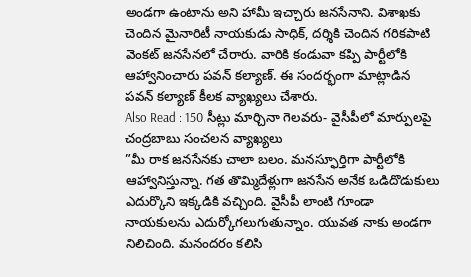అండగా ఉంటాను అని హామీ ఇచ్చారు జనసేనాని. విశాఖకు చెందిన మైనారిటీ నాయకుడు సాధిక్, దర్శికి చెందిన గరికపాటి వెంకట్ జనసేనలో చేరారు. వారికి కండువా కప్పి పార్టీలోకి ఆహ్వానించారు పవన్ కల్యాణ్. ఈ సందర్భంగా మాట్లాడిన పవన్ కల్యాణ్ కీలక వ్యాఖ్యలు చేశారు.
Also Read : 150 సీట్లు మార్చినా గెలవరు- వైసీపీలో మార్పులపై చంద్రబాబు సంచలన వ్యాఖ్యలు
”మీ రాక జనసేనకు చాలా బలం. మనస్ఫూర్తిగా పార్టీలోకి ఆహ్వానిస్తున్నా. గత తొమ్మిదేళ్లుగా జనసేన అనేక ఒడిదొడుకులు ఎదుర్కొని ఇక్కడికి వచ్చింది. వైసీపీ లాంటి గూండా నాయకులను ఎదుర్కోగలుగుతున్నాం. యువత నాకు అండగా నిలిచింది. మనందరం కలిసి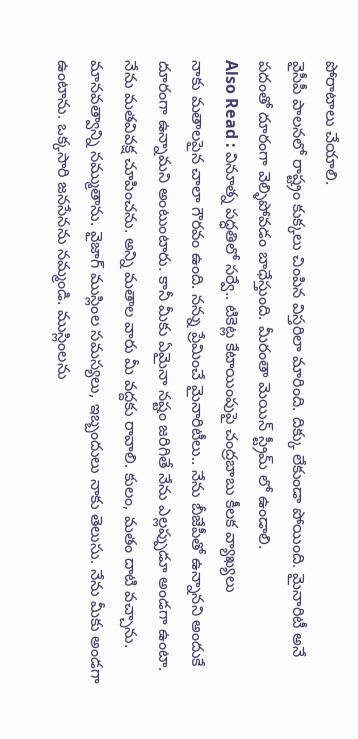పోరాటాలు చేయాలి.
వైసీపీ పాలనలో రాష్ట్రం కుక్కలు చింపిన విస్తరిలా మారింది. దిక్కు లేకుండా పోయింది. మైనారిటీ అనే పదంతో దూరంగా వెల్ళిపోవడం బాధేస్తుంది. మీరంతా మెయిన్ స్ట్రీమ్ లో ఉండాలి.
Also Read : వినూత్న పద్ధతిలో సర్వే.. టికెట్ల కేటాయింపుపై చంద్రబాబు కీలక వ్యాఖ్యలు
నాకు మతాలపైన చాలా గౌరవం ఉంది. నన్ను ప్రేమించే మైనారిటీలు.. నేను బీజేపీతో ఉన్నానని అందుకే దూరంగా ఉన్నామని అంటుంటారు. కానీ మీకు ఏమైనా నష్టం జరిగితే నేను ఎల్లప్పుడూ అండగా ఉంటా. నేను మతవివక్ష చూపించను. అన్ని మతాల వారు మీ వద్దకు రావాలి. కులం, మతం దాటి వచ్చాను. మానవత్వాన్ని నమ్ముతాను. వైజాగ్ ముస్లింల సమస్యలు, ఇబ్బందులు నాకు తెలుసు. నేను మీకు అండగా ఉంటాను. ఒక్కసారి జనసేనను నమ్మండి. ముస్లింలను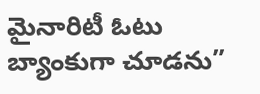మైనారిటీ ఓటు బ్యాంకుగా చూడను”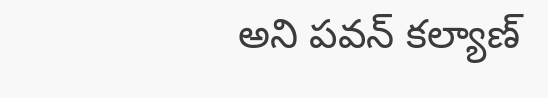అని పవన్ కల్యాణ్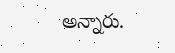అన్నారు.